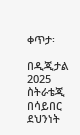ቀጥታ፡

በዲጂታል 2025 ስትራቴጂ በሳይበር ደህንነት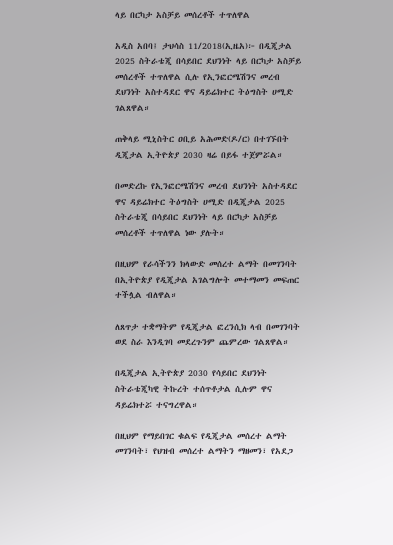ላይ በርካታ አስቻይ መሰረቶች ተጥለዋል

አዲስ አበባ፤ ታህሳስ 11/2018(ኢዜአ)፦ በዲጂታል 2025 ስትራቴጂ በሳይበር ደህንነት ላይ በርካታ አስቻይ መሰረቶች ተጥለዋል ሲሉ የኢንፎርሜሽንና መረብ ደህንነት አስተዳደር ዋና ዳይሬክተር ትዕግስት ሀሚድ ገልጸዋል።

ጠቅላይ ሚኒስትር ዐቢይ አሕመድ(ዶ/ር) በተገኙበት ዲጂታል ኢትዮጵያ 2030 ዛሬ በይፋ ተጀምሯል።

በመድረኩ የኢንፎርሜሽንና መረብ ደህንነት አስተዳደር ዋና ዳይሬክተር ትዕግስት ሀሚድ በዲጂታል 2025 ስትራቴጂ በሳይበር ደህንነት ላይ በርካታ አስቻይ መሰረቶች ተጥለዋል ነው ያሉት።

በዚህም የራሳችንን ክላውድ መሰረተ ልማት በመገንባት በኢትዮጵያ የዲጂታል አገልግሎት መተማመን መፍጠር ተችሏል ብለዋል።

ለጸጥታ ተቋማትም የዲጂታል ፎረንሲክ ላብ በመገንባት ወደ ስራ እንዲገባ መደረጉንም ጨምረው ገልጸዋል።

በዲጂታል ኢትዮጵያ 2030 የሳይበር ደህንነት ስትራቴጂካዊ ትኩረት ተሰጥቶታል ሲሉም ዋና ዳይሬክተሯ ተናግረዋል።

በዚህም የማይበገር ቁልፍ የዲጂታል መሰረተ ልማት መገንባት፣ የህዝብ መሰረተ ልማትን ማዘመን፣ የአደጋ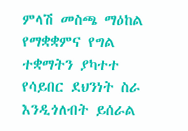ምላሽ መስጫ ማዕከል የማቋቋምና የግል ተቋማትን ያካተተ የሳይበር ደህንነት ስራ እንዲጎለብት ይሰራል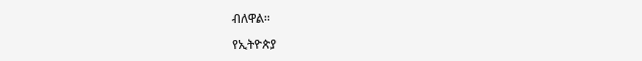ብለዋል።

የኢትዮጵያ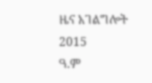ዜና አገልግሎት
2015
ዓ.ም